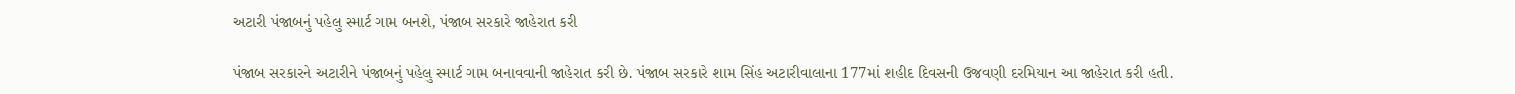અટારી પંજાબનું પહેલુ સ્માર્ટ ગામ બનશે, પંજાબ સરકારે જાહેરાત કરી

પંજાબ સરકારને અટારીને પંજાબનું પહેલુ સ્માર્ટ ગામ બનાવવાની જાહેરાત કરી છે. પંજાબ સરકારે શામ સિંહ અટારીવાલાના 177માં શહીદ દિવસની ઉજવણી દરમિયાન આ જાહેરાત કરી હતી.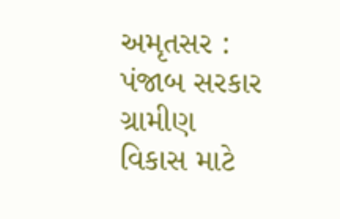અમૃતસર : પંજાબ સરકાર ગ્રામીણ વિકાસ માટે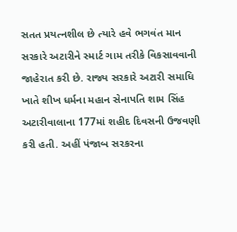સતત પ્રયત્નશીલ છે ત્યારે હવે ભગવંત માન સરકારે અટારીને સ્માર્ટ ગામ તરીકે વિકસાવવાની જાહેરાત કરી છે. રાજ્ય સરકારે અટારી સમાધિ ખાતે શીખ ધર્મના મહાન સેનાપતિ શામ સિંહ અટારીવાલાના 177માં શહીદ દિવસની ઉજવણી કરી હતી. અહીં પંજાબ સરકરના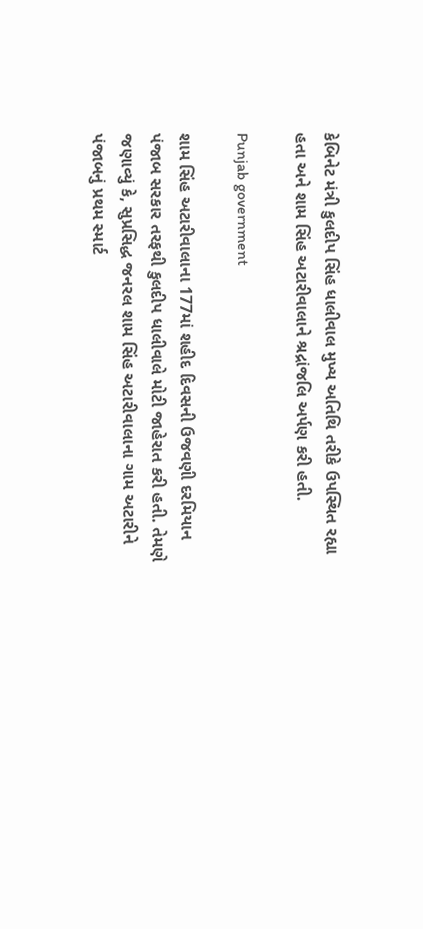કેબિનેટ મંત્રી કુલદીપ સિંહ ધાલીવાલ મુખ્ય અતિથિ તરીકે ઉપસ્થિત રહ્યા હતા અને શામ સિંહ અટારીવાલાને શ્રદ્રાંજલિ અર્પણ કરી હતી.

Punjab government

શામ સિંહ અટારીવાલાના 177માં શહીદ દિવસની ઉજવણી દરમિયાન પંજાબ સરકાર તરફથી કુલદીપ ધાલીવાલે મોટી જાહેરાત કરી હતી. તેમણે જણાવ્યું કે, સુપ્રસિદ્ધ જનરલ શામ સિંહ અટારીવાલાના ગામ અટારીને પંજાબનું પ્રથમ સ્માર્ટ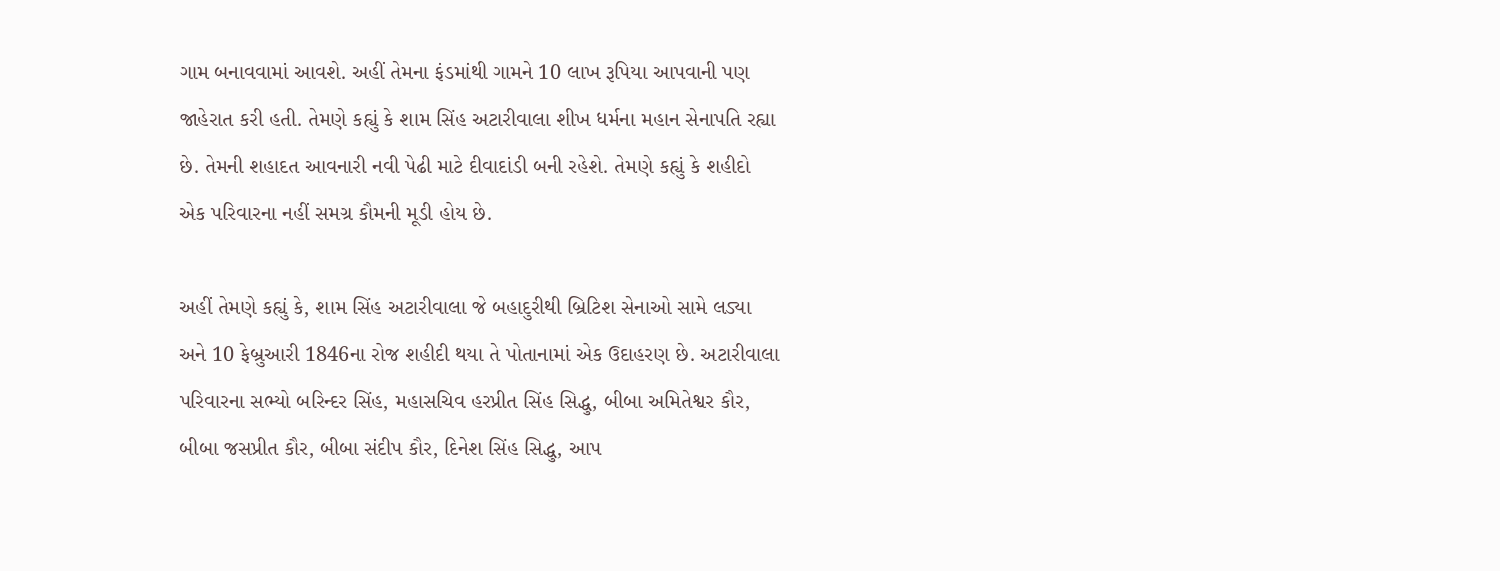ગામ બનાવવામાં આવશે. અહીં તેમના ફંડમાંથી ગામને 10 લાખ રૂપિયા આપવાની પણ જાહેરાત કરી હતી. તેમણે કહ્યું કે શામ સિંહ અટારીવાલા શીખ ધર્મના મહાન સેનાપતિ રહ્યા છે. તેમની શહાદત આવનારી નવી પેઢી માટે દીવાદાંડી બની રહેશે. તેમણે કહ્યું કે શહીદો એક પરિવારના નહીં સમગ્ર કૌમની મૂડી હોય છે.

અહીં તેમણે કહ્યું કે, શામ સિંહ અટારીવાલા જે બહાદુરીથી બ્રિટિશ સેનાઓ સામે લડ્યા અને 10 ફેબ્રુઆરી 1846ના રોજ શહીદી થયા તે પોતાનામાં એક ઉદાહરણ છે. અટારીવાલા પરિવારના સભ્યો બરિન્દર સિંહ, મહાસચિવ હરપ્રીત સિંહ સિદ્ધુ, બીબા અમિતેશ્વર કૌર, બીબા જસપ્રીત કૌર, બીબા સંદીપ કૌર, દિનેશ સિંહ સિદ્ધુ, આપ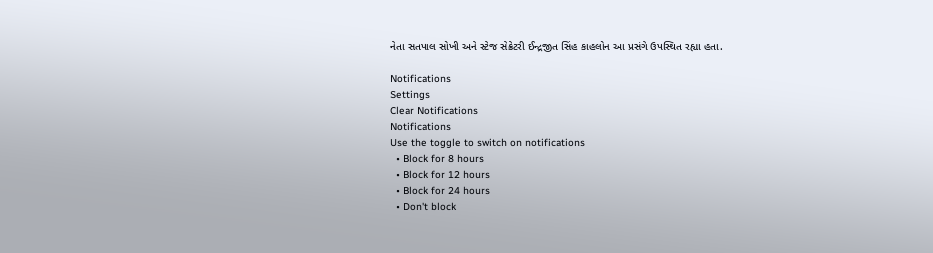નેતા સતપાલ સોખી અને સ્ટેજ સેક્રેટરી ઈન્દ્રજીત સિંહ કાહલોન આ પ્રસંગે ઉપસ્થિત રહ્યા હતા.

Notifications
Settings
Clear Notifications
Notifications
Use the toggle to switch on notifications
  • Block for 8 hours
  • Block for 12 hours
  • Block for 24 hours
  • Don't block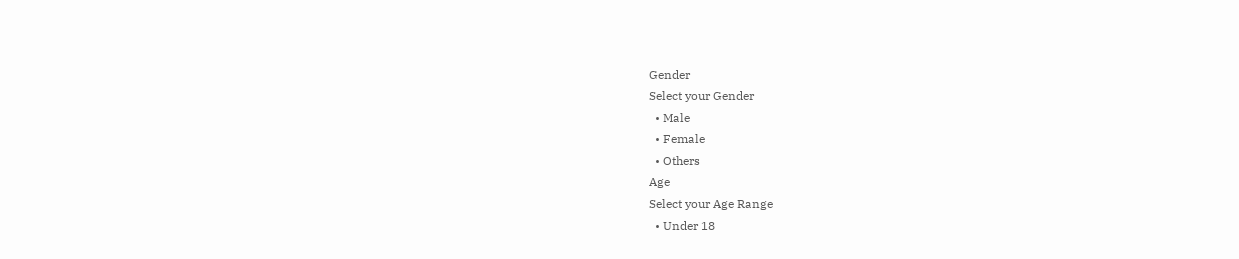Gender
Select your Gender
  • Male
  • Female
  • Others
Age
Select your Age Range
  • Under 18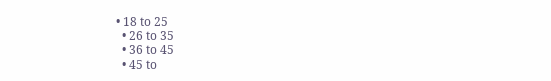• 18 to 25
  • 26 to 35
  • 36 to 45
  • 45 to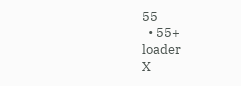55
  • 55+
loader
X